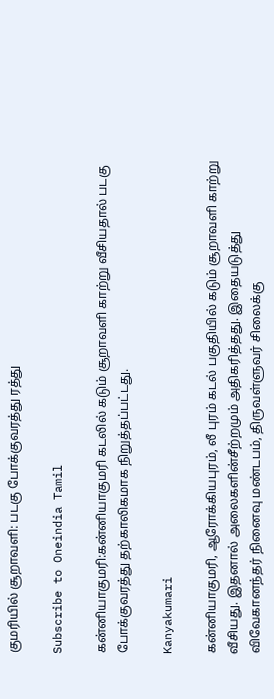குமரியில் சூறாவளி: படகு போக்குவரத்து ரத்து

Subscribe to Oneindia Tamil

கன்னியாகுமரி:கன்னியாகுமரி கடலில் கடும் சூறாவளி காற்று வீசியதால் படகு போக்குவரத்து தற்காலிகமாக நிறுத்தப்பட்டது.

Kanyakumari

கன்னியாகுமரி, ஆரோக்கியபுரம், லீ புரம் கடல் பகுதியில் கடும் சூறாவளி காற்று வீசியது. இதனால் அலைகளின்சீற்றமும் அதிகரித்தது. இதையடுத்து விவேகானந்தர் நினைவு மண்டபம், திருவள்ளுவர் சிலைக்கு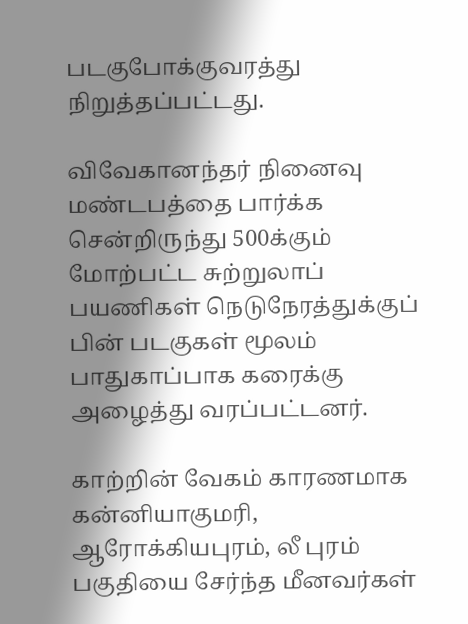படகுபோக்குவரத்து நிறுத்தப்பட்டது.

விவேகானந்தர் நினைவு மண்டபத்தை பார்க்க சென்றிருந்து 500க்கும் மோற்பட்ட சுற்றுலாப் பயணிகள் நெடுநேரத்துக்குப் பின் படகுகள் மூலம் பாதுகாப்பாக கரைக்கு அழைத்து வரப்பட்டனர்.

காற்றின் வேகம் காரணமாக கன்னியாகுமரி, ஆரோக்கியபுரம், லீ புரம் பகுதியை சேர்ந்த மீனவர்கள்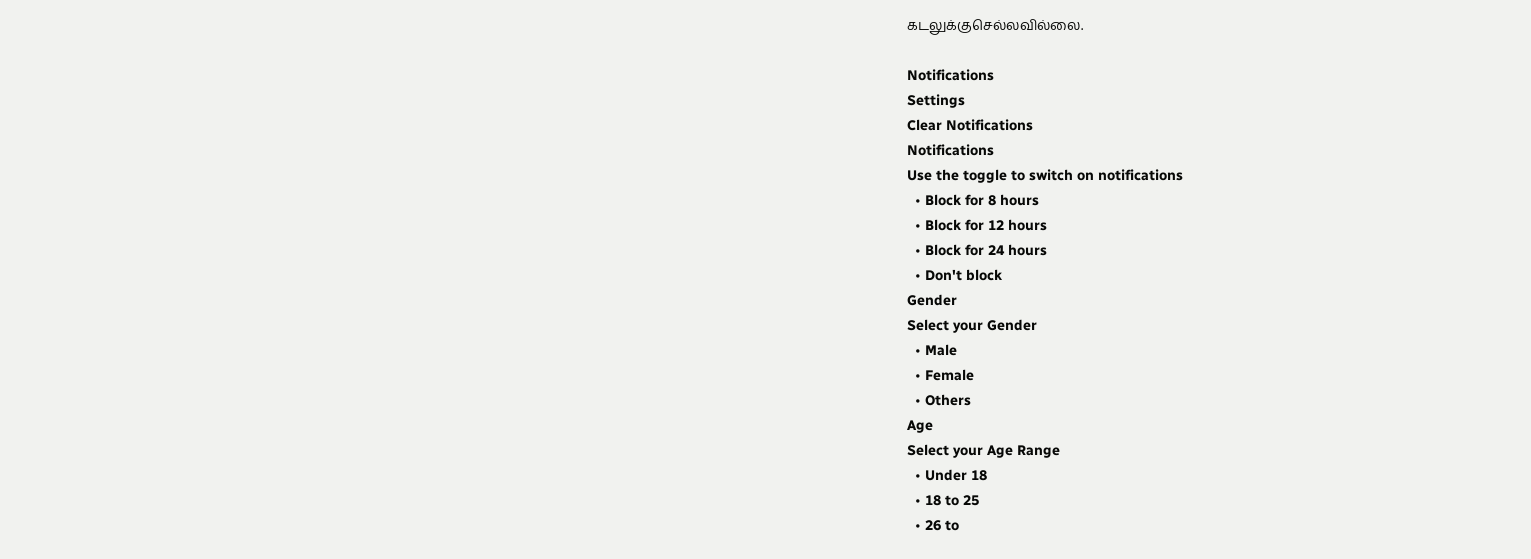கடலுக்குசெல்லவில்லை.

Notifications
Settings
Clear Notifications
Notifications
Use the toggle to switch on notifications
  • Block for 8 hours
  • Block for 12 hours
  • Block for 24 hours
  • Don't block
Gender
Select your Gender
  • Male
  • Female
  • Others
Age
Select your Age Range
  • Under 18
  • 18 to 25
  • 26 to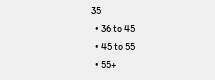35
  • 36 to 45
  • 45 to 55
  • 55+